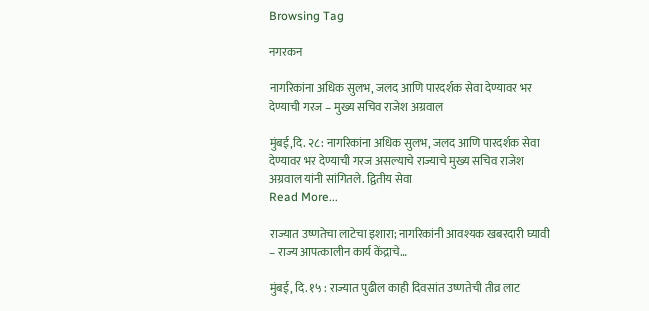Browsing Tag

नगरकन

नागरिकांना अधिक सुलभ, जलद आणि पारदर्शक सेवा देण्यावर भर देण्याची गरज – मुख्य सचिव राजेश अग्रवाल

मुंबई,दि. २८: नागरिकांना अधिक सुलभ, जलद आणि पारदर्शक सेवा देण्यावर भर देण्याची गरज असल्याचे राज्याचे मुख्य सचिव राजेश अग्रवाल यांनी सांगितले. द्वितीय सेवा
Read More...

राज्यात उष्णतेचा लाटेचा इशारा; नागरिकांनी आवश्यक खबरदारी घ्यावी – राज्य आपत्कालीन कार्य केंद्राचे…

मुंबई, दि. १५ : राज्यात पुढील काही दिवसांत उष्णतेची तीव्र लाट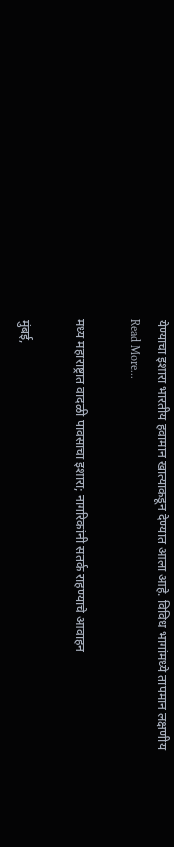येण्याचा इशारा भारतीय हवामान खात्याकडून देण्यात आला आहे. विविध भागांमध्ये तापमान लक्षणीय
Read More...

मध्य महाराष्ट्रात वादळी पावसाचा इशारा; नागरिकांनी सतर्क राहण्याचे आवाहन

मुंबई,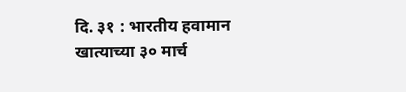दि. ३१ : भारतीय हवामान खात्याच्या ३० मार्च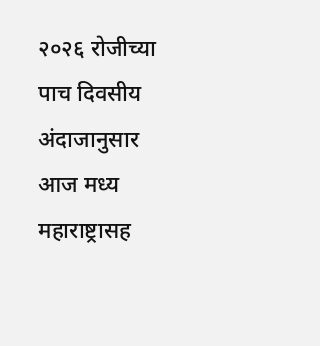२०२६ रोजीच्या पाच दिवसीय अंदाजानुसार आज मध्य महाराष्ट्रासह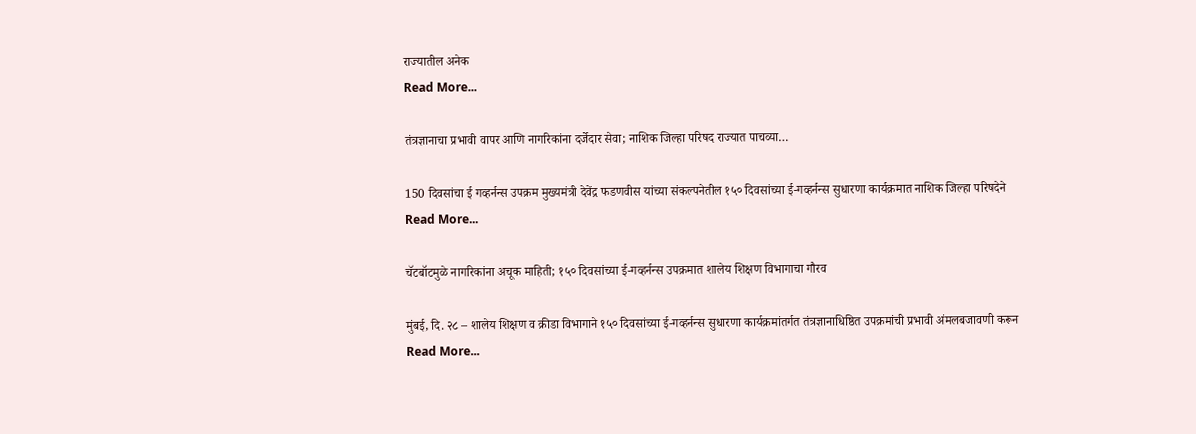राज्यातील अनेक
Read More...

तंत्रज्ञानाचा प्रभावी वापर आणि नागरिकांना दर्जेदार सेवा; नाशिक जिल्हा परिषद राज्यात पाचव्या…

150 दिवसांचा ई गव्हर्नन्स उपक्रम मुख्यमंत्री देवेंद्र फडणवीस यांच्या संकल्पनेतील १५० दिवसांच्या ई-गव्हर्नन्स सुधारणा कार्यक्रमात नाशिक जिल्हा परिषदेने
Read More...

चॅटबॉटमुळे नागरिकांना अचूक माहिती; १५० दिवसांच्या ई-गव्हर्नन्स उपक्रमात शालेय शिक्षण विभागाचा गौरव

मुंबई, दि. २८ – शालेय शिक्षण व क्रीडा विभागाने १५० दिवसांच्या ई-गव्हर्नन्स सुधारणा कार्यक्रमांतर्गत तंत्रज्ञानाधिष्ठित उपक्रमांची प्रभावी अंमलबजावणी करून
Read More...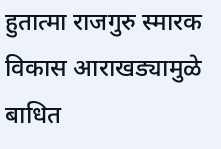हुतात्मा राजगुरु स्मारक विकास आराखड्यामुळे बाधित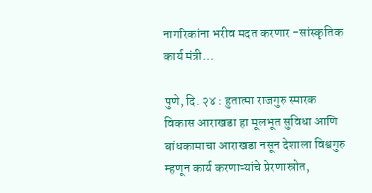नागरिकांना भरीव मदत करणार -सांस्कृतिक कार्य मंत्री…

पुणे, दि. २४ : हुतात्मा राजगुरु स्मारक विकास आराखडा हा मूलभूत सुविधा आणि बांधकामाचा आराखडा नसून देशाला विश्वगुरु म्हणून कार्य करणाऱ्यांचे प्रेरणास्रोत,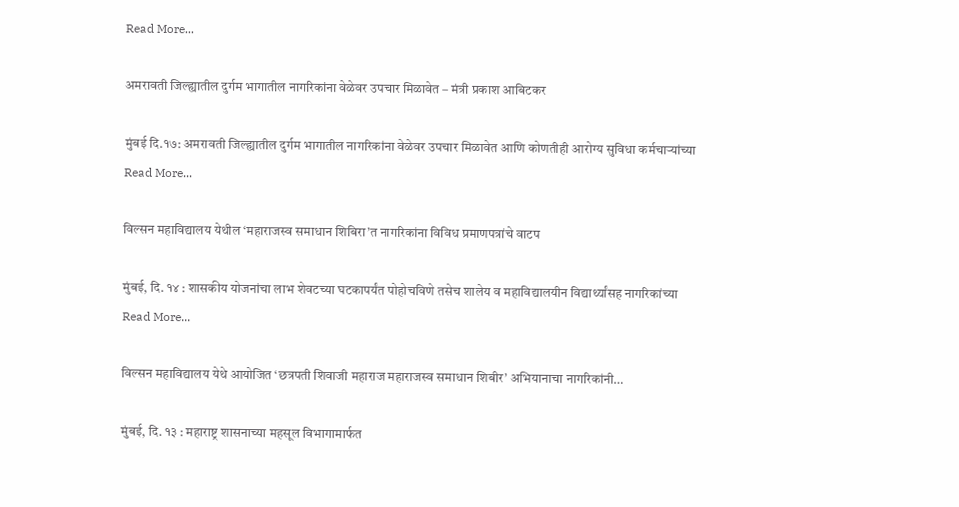Read More...

अमरावती जिल्ह्यातील दुर्गम भागातील नागरिकांना वेळेवर उपचार मिळावेत – मंत्री प्रकाश आबिटकर

मुंबई दि.१७: अमरावती जिल्ह्यातील दुर्गम भागातील नागरिकांना वेळेवर उपचार मिळावेत आणि कोणतीही आरोग्य सुविधा कर्मचाऱ्यांच्या
Read More...

विल्सन महाविद्यालय येथील ‘महाराजस्व समाधान शिबिरा’त नागरिकांना विविध प्रमाणपत्रांचे वाटप

मुंबई, दि. १४ : शासकीय योजनांचा लाभ शेवटच्या घटकापर्यंत पोहोचविणे तसेच शालेय व महाविद्यालयीन विद्यार्थ्यांसह नागरिकांच्या
Read More...

विल्सन महाविद्यालय येथे आयोजित ‘छत्रपती शिवाजी महाराज महाराजस्व समाधान शिबीर’ अभियानाचा नागरिकांनी…

मुंबई, दि. १३ : महाराष्ट्र शासनाच्या महसूल विभागामार्फत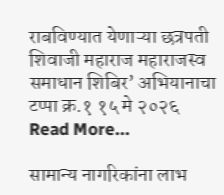राबविण्यात येणाऱ्या छत्रपती शिवाजी महाराज महाराजस्व समाधान शिबिर’ अभियानाचा टप्पा क्र.१ १५ मे २०२६
Read More...

सामान्य नागरिकांना लाभ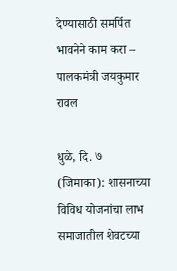देण्यासाठी समर्पित भावनेने काम करा – पालकमंत्री जयकुमार रावल

धुळे, दि. ७ (जिमाका): शासनाच्या विविध योजनांचा लाभ समाजातील शेवटच्या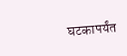घटकापर्यंत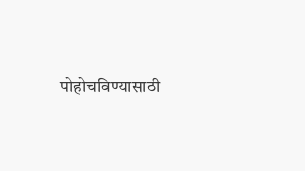पोहोचविण्यासाठी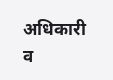अधिकारी व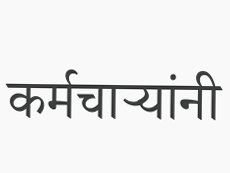कर्मचाऱ्यांनी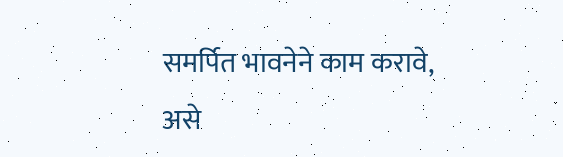समर्पित भावनेने काम करावे, असे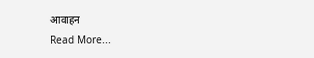आवाहन
Read More...